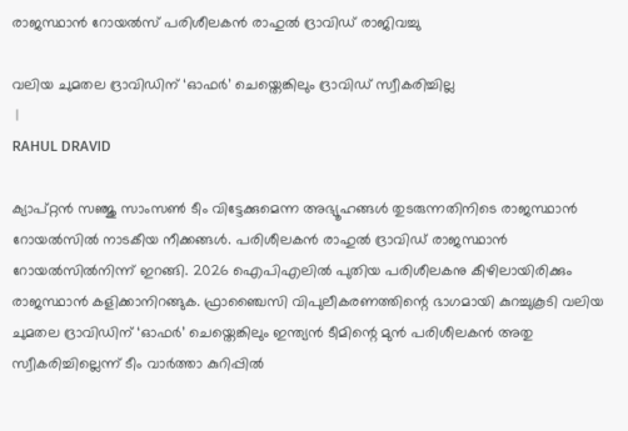രാജസ്ഥാൻ റോയൽസ് പരിശീലകൻ രാഹുൽ ദ്രാവിഡ് രാജിവച്ചു

വലിയ ചുമതല ദ്രാവിഡിന് ‘ഓഫർ’ ചെയ്തെങ്കിലും ദ്രാവിഡ് സ്വീകരിച്ചില്ല
 |
RAHUL DRAVID

ക്യാപ്റ്റൻ സഞ്ജു സാംസൺ ടീം വിട്ടേക്കുമെന്ന അഭ്യൂഹങ്ങൾ തുടരുന്നതിനിടെ രാജസ്ഥാൻ റോയൽസിൽ നാടകീയ നീക്കങ്ങൾ. പരിശീലകൻ രാഹുൽ ദ്രാവിഡ് രാജസ്ഥാൻ റോയൽസിൽനിന്ന് ഇറങ്ങി. 2026 ഐപിഎലിൽ പുതിയ പരിശീലകനു കീഴിലായിരിക്കും രാജസ്ഥാൻ കളിക്കാനിറങ്ങുക. ഫ്രാഞ്ചൈസി വിപുലീകരണത്തിന്റെ ഭാഗമായി കുറച്ചുകൂടി വലിയ ചുമതല ദ്രാവിഡിന് ‘ഓഫർ’ ചെയ്തെങ്കിലും ഇന്ത്യൻ ‍ടീമിന്റെ മുൻ പരിശീലകൻ അതു സ്വീകരിച്ചില്ലെന്ന് ടീം വാർത്താ കുറിപ്പിൽ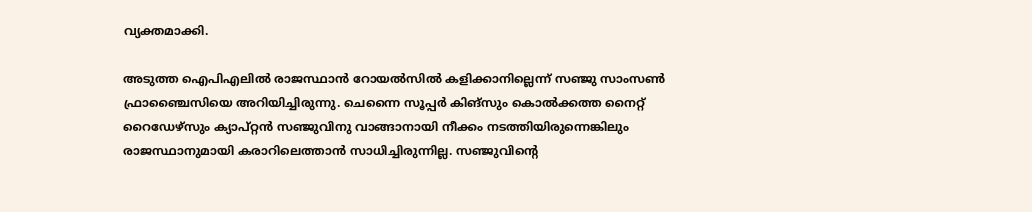വ്യക്തമാക്കി.

അടുത്ത ഐപിഎലിൽ രാജസ്ഥാൻ റോയൽസിൽ കളിക്കാനില്ലെന്ന് സഞ്ജു സാംസൺ ഫ്രാഞ്ചൈസിയെ അറിയിച്ചിരുന്നു. ചെന്നൈ സൂപ്പർ കിങ്സും കൊൽക്കത്ത നൈറ്റ് റൈഡേഴ്സും ക്യാപ്റ്റന്‍ സഞ്ജുവിനു വാങ്ങാനായി നീക്കം നടത്തിയിരുന്നെങ്കിലും രാജസ്ഥാനുമായി കരാറിലെത്താൻ സാധിച്ചിരുന്നില്ല. സഞ്ജുവിന്റെ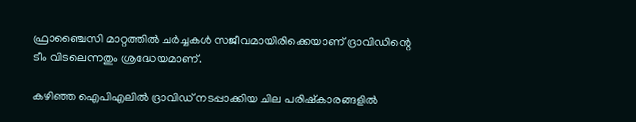ഫ്രാഞ്ചൈസി മാറ്റത്തിൽ ചർച്ചകൾ സജീവമായിരിക്കെയാണ് ദ്രാവിഡിന്റെ ടീം വിടലെന്നതും ശ്രദ്ധേയമാണ്.

കഴിഞ്ഞ ഐപിഎലിൽ ദ്രാവിഡ് നടപ്പാക്കിയ ചില പരിഷ്കാരങ്ങളിൽ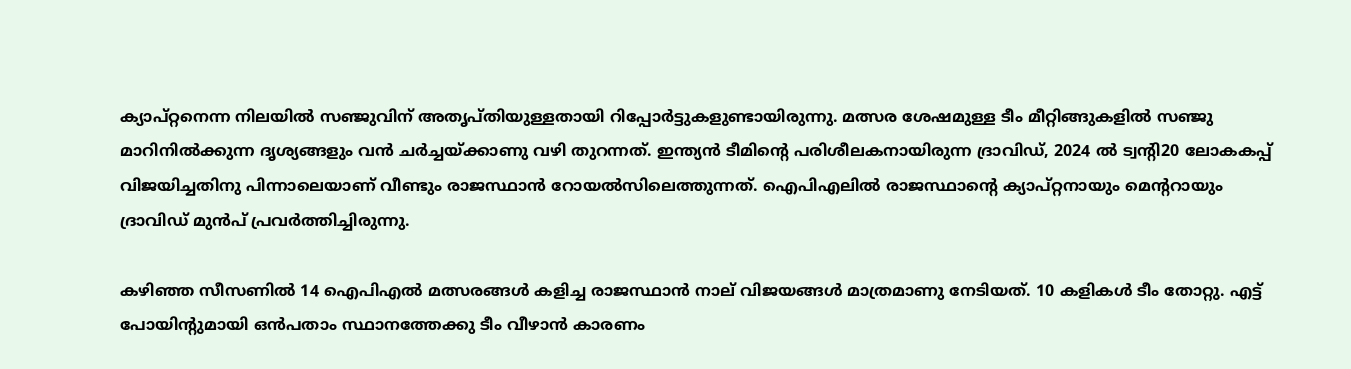ക്യാപ്റ്റനെന്ന നിലയിൽ സഞ്ജുവിന് അതൃപ്തിയുള്ളതായി റിപ്പോര്‍ട്ടുകളുണ്ടായിരുന്നു. മത്സര ശേഷമുള്ള ടീം മീറ്റിങ്ങുകളിൽ സഞ്ജു മാറിനിൽക്കുന്ന ദൃശ്യങ്ങളും വൻ ചർച്ചയ്ക്കാണു വഴി തുറന്നത്. ഇന്ത്യന്‍ ടീമിന്റെ പരിശീലകനായിരുന്ന ദ്രാവിഡ്, 2024 ൽ ട്വന്റി20 ലോകകപ്പ് വിജയിച്ചതിനു പിന്നാലെയാണ് വീണ്ടും രാജസ്ഥാൻ റോയൽസിലെത്തുന്നത്. ഐപിഎലിൽ രാജസ്ഥാന്റെ ക്യാപ്റ്റനായും മെന്ററായും ദ്രാവിഡ് മുൻപ് പ്രവർത്തിച്ചിരുന്നു.

കഴിഞ്ഞ സീസണിൽ 14 ഐപിഎൽ മത്സരങ്ങൾ കളിച്ച രാജസ്ഥാൻ നാല് വിജയങ്ങൾ മാത്രമാണു നേടിയത്. 10 കളികൾ ടീം തോറ്റു. എട്ട് പോയിന്റുമായി ഒൻപതാം സ്ഥാനത്തേക്കു ടീം വീഴാൻ കാരണം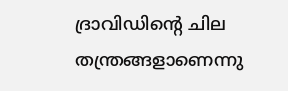ദ്രാവിഡിന്റെ ചില തന്ത്രങ്ങളാണെന്നു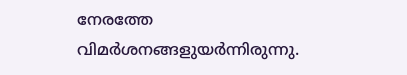നേരത്തേ വിമർശനങ്ങളുയർന്നിരുന്നു.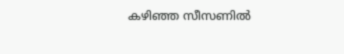കഴിഞ്ഞ സീസണില്‍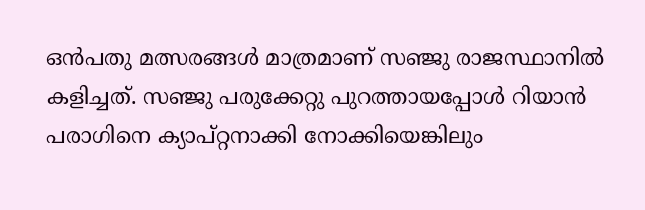ഒൻപതു മത്സരങ്ങൾ മാത്രമാണ് സഞ്ജു രാജസ്ഥാനിൽ കളിച്ചത്. സഞ്ജു പരുക്കേറ്റു പുറത്തായപ്പോൾ റിയാൻ പരാഗിനെ ക്യാപ്റ്റനാക്കി നോക്കിയെങ്കിലും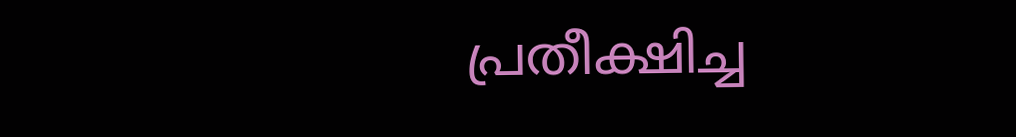പ്രതീക്ഷിച്ച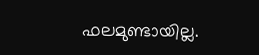ഫലമുണ്ടായില്ല.